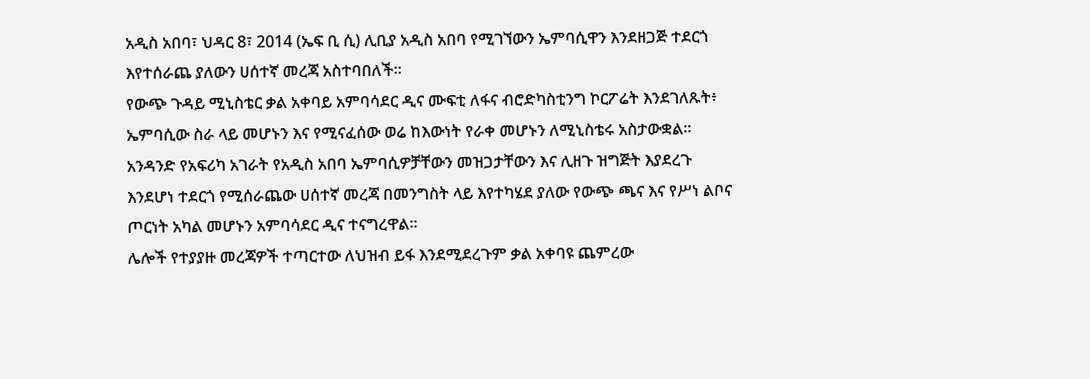አዲስ አበባ፣ ህዳር 8፣ 2014 (ኤፍ ቢ ሲ) ሊቢያ አዲስ አበባ የሚገኘውን ኤምባሲዋን እንደዘጋጅ ተደርጎ እየተሰራጨ ያለውን ሀሰተኛ መረጃ አስተባበለች፡፡
የውጭ ጉዳይ ሚኒስቴር ቃል አቀባይ አምባሳደር ዲና ሙፍቲ ለፋና ብሮድካስቲንግ ኮርፖሬት እንደገለጹት፥ ኤምባሲው ስራ ላይ መሆኑን እና የሚናፈሰው ወሬ ከእውነት የራቀ መሆኑን ለሚኒስቴሩ አስታውቋል፡፡
አንዳንድ የአፍሪካ አገራት የአዲስ አበባ ኤምባሲዎቻቸውን መዝጋታቸውን እና ሊዘጉ ዝግጅት እያደረጉ እንደሆነ ተደርጎ የሚሰራጨው ሀሰተኛ መረጃ በመንግስት ላይ እየተካሄደ ያለው የውጭ ጫና እና የሥነ ልቦና ጦርነት አካል መሆኑን አምባሳደር ዲና ተናግረዋል፡፡
ሌሎች የተያያዙ መረጃዎች ተጣርተው ለህዝብ ይፋ እንደሚደረጉም ቃል አቀባዩ ጨምረው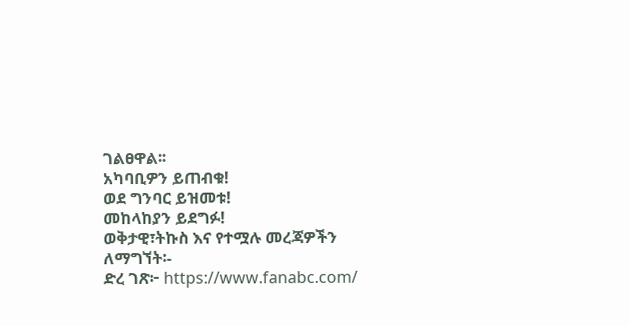ገልፀዋል፡፡
አካባቢዎን ይጠብቁ!
ወደ ግንባር ይዝመቱ!
መከላከያን ይደግፉ!
ወቅታዊ፣ትኩስ እና የተሟሉ መረጃዎችን ለማግኘት፡-
ድረ ገጽ፦ https://www.fanabc.com/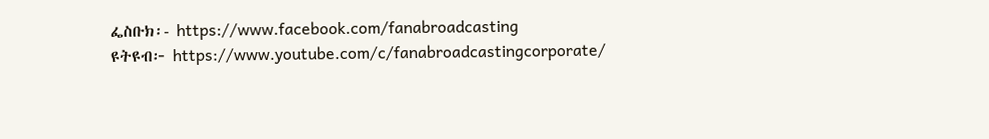ፌስቡክ፡- https://www.facebook.com/fanabroadcasting
ዩትዩብ፦ https://www.youtube.com/c/fanabroadcastingcorporate/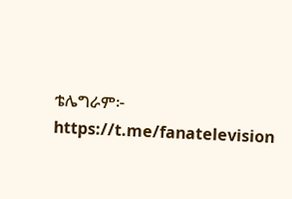ቴሌግራም፦ https://t.me/fanatelevision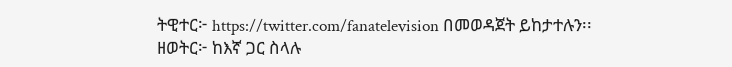ትዊተር፦ https://twitter.com/fanatelevision በመወዳጀት ይከታተሉን፡፡
ዘወትር፦ ከእኛ ጋር ስላሉ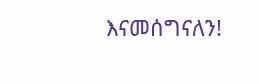እናመሰግናለን!